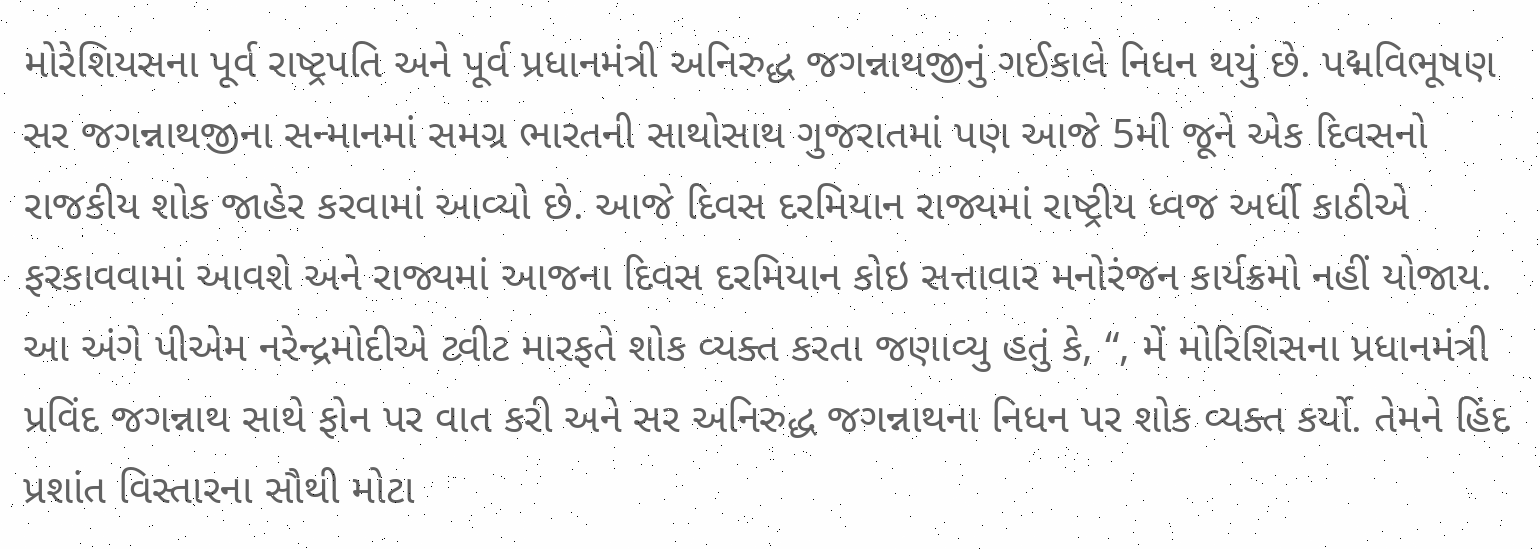મોરેશિયસના પૂર્વ રાષ્ટ્રપતિ અને પૂર્વ પ્રધાનમંત્રી અનિરુદ્ધ જગન્નાથજીનું ગઈકાલે નિધન થયું છે. પદ્મવિભૂષણ સર જગન્નાથજીના સન્માનમાં સમગ્ર ભારતની સાથોસાથ ગુજરાતમાં પણ આજે 5મી જૂને એક દિવસનો રાજકીય શોક જાહેર કરવામાં આવ્યો છે. આજે દિવસ દરમિયાન રાજ્યમાં રાષ્ટ્રીય ધ્વજ અર્ધી કાઠીએ ફરકાવવામાં આવશે અને રાજ્યમાં આજના દિવસ દરમિયાન કોઇ સત્તાવાર મનોરંજન કાર્યક્રમો નહીં યોજાય.
આ અંગે પીએમ નરેન્દ્રમોદીએ ટ્વીટ મારફતે શોક વ્યક્ત કરતા જણાવ્યુ હતું કે, “, મેં મોરિશિસના પ્રધાનમંત્રી પ્રવિંદ જગન્નાથ સાથે ફોન પર વાત કરી અને સર અનિરુદ્ધ જગન્નાથના નિધન પર શોક વ્યક્ત કર્યો. તેમને હિંદ પ્રશાંત વિસ્તારના સૌથી મોટા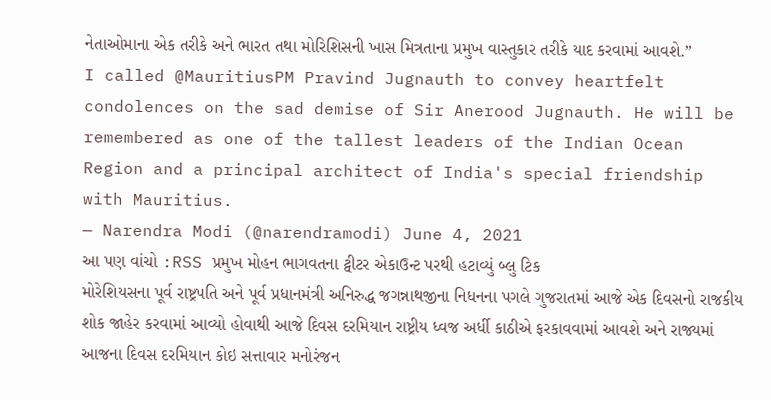નેતાઓમાના એક તરીકે અને ભારત તથા મોરિશિસની ખાસ મિત્રતાના પ્રમુખ વાસ્તુકાર તરીકે યાદ કરવામાં આવશે.”
I called @MauritiusPM Pravind Jugnauth to convey heartfelt condolences on the sad demise of Sir Anerood Jugnauth. He will be remembered as one of the tallest leaders of the Indian Ocean Region and a principal architect of India's special friendship with Mauritius.
— Narendra Modi (@narendramodi) June 4, 2021
આ પણ વાંચો :RSS પ્રમુખ મોહન ભાગવતના ટ્વીટર એકાઉન્ટ પરથી હટાવ્યું બ્લુ ટિક
મોરેશિયસના પૂર્વ રાષ્ટ્રપતિ અને પૂર્વ પ્રધાનમંત્રી અનિરુદ્ધ જગન્નાથજીના નિધનના પગલે ગુજરાતમાં આજે એક દિવસનો રાજકીય શોક જાહેર કરવામાં આવ્યો હોવાથી આજે દિવસ દરમિયાન રાષ્ટ્રીય ધ્વજ અર્ધી કાઠીએ ફરકાવવામાં આવશે અને રાજ્યમાં આજના દિવસ દરમિયાન કોઇ સત્તાવાર મનોરંજન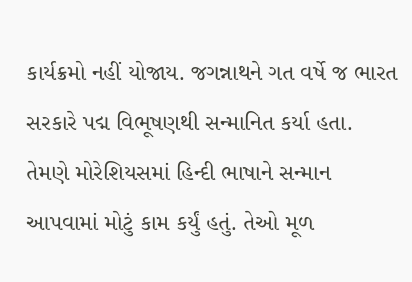કાર્યક્રમો નહીં યોજાય. જગન્નાથને ગત વર્ષે જ ભારત સરકારે પદ્મ વિભૂષણથી સન્માનિત કર્યા હતા.
તેમણે મોરેશિયસમાં હિન્દી ભાષાને સન્માન આપવામાં મોટું કામ કર્યું હતું. તેઓ મૂળ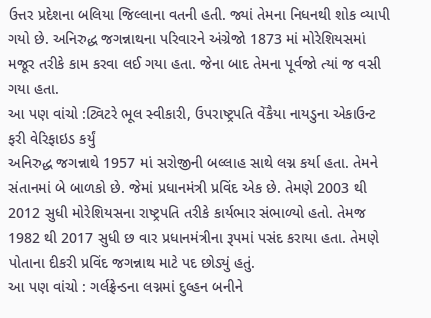ઉત્તર પ્રદેશના બલિયા જિલ્લાના વતની હતી. જ્યાં તેમના નિધનથી શોક વ્યાપી ગયો છે. અનિરુદ્ધ જગન્નાથના પરિવારને અંગ્રેજો 1873 માં મોરેશિયસમાં મજૂર તરીકે કામ કરવા લઈ ગયા હતા. જેના બાદ તેમના પૂર્વજો ત્યાં જ વસી ગયા હતા.
આ પણ વાંચો :ટ્વિટરે ભૂલ સ્વીકારી, ઉપરાષ્ટ્રપતિ વેંકૈયા નાયડુના એકાઉન્ટ ફરી વેરિફાઇડ કર્યું
અનિરુદ્ધ જગન્નાથે 1957 માં સરોજીની બલ્લાહ સાથે લગ્ન કર્યા હતા. તેમને સંતાનમાં બે બાળકો છે. જેમાં પ્રધાનમંત્રી પ્રવિંદ એક છે. તેમણે 2003 થી 2012 સુધી મોરેશિયસના રાષ્ટ્રપતિ તરીકે કાર્યભાર સંભાળ્યો હતો. તેમજ 1982 થી 2017 સુધી છ વાર પ્રધાનમંત્રીના રૂપમાં પસંદ કરાયા હતા. તેમણે પોતાના દીકરી પ્રવિંદ જગન્નાથ માટે પદ છોડ્યું હતું.
આ પણ વાંચો : ગર્લફ્રેન્ડના લગ્નમાં દુલ્હન બનીને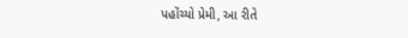પહોંચ્યો પ્રેમી, આ રીતે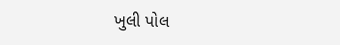ખુલી પોલ